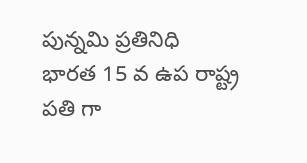పున్నమి ప్రతినిధి
భారత 15 వ ఉప రాష్ట్ర పతి గా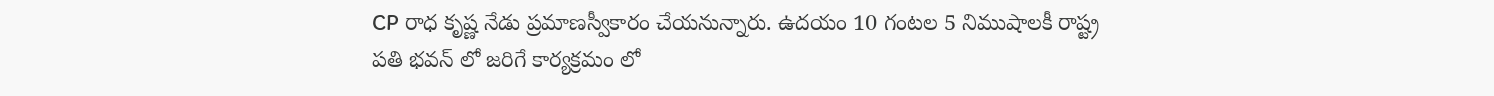CP రాధ కృష్ణ నేడు ప్రమాణస్వీకారం చేయనున్నారు. ఉదయం 10 గంటల 5 నిముషాలకీ రాష్ట్ర పతి భవన్ లో జరిగే కార్యక్రమం లో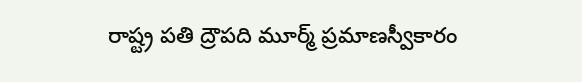రాష్ట్ర పతి ద్రౌపది మూర్మ్ ప్రమాణస్వీకారం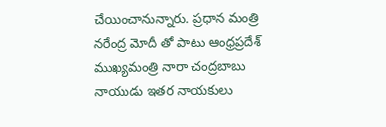చేయించానున్నారు. ప్రధాన మంత్రి నరేంద్ర మోదీ తో పాటు ఆంధ్రప్రదేశ్ ముఖ్యమంత్రి నారా చంద్రబాబు నాయుడు ఇతర నాయకులు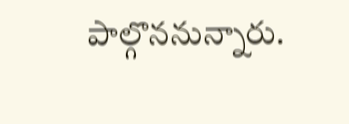పాల్గొననున్నారు.